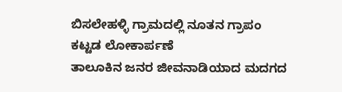ಬಿಸಲೇಹಳ್ಳಿ ಗ್ರಾಮದಲ್ಲಿ ನೂತನ ಗ್ರಾಪಂ ಕಟ್ಟಡ ಲೋಕಾರ್ಪಣೆ
ತಾಲೂಕಿನ ಜನರ ಜೀವನಾಡಿಯಾದ ಮದಗದ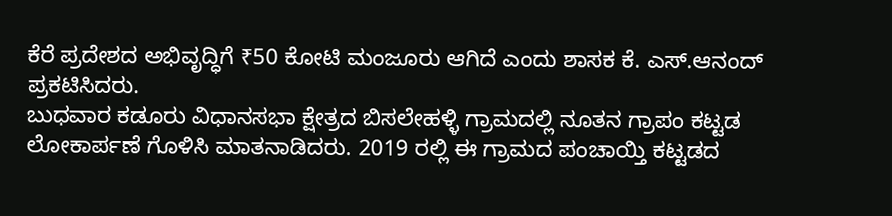ಕೆರೆ ಪ್ರದೇಶದ ಅಭಿವೃದ್ಧಿಗೆ ₹50 ಕೋಟಿ ಮಂಜೂರು ಆಗಿದೆ ಎಂದು ಶಾಸಕ ಕೆ. ಎಸ್.ಆನಂದ್ ಪ್ರಕಟಿಸಿದರು.
ಬುಧವಾರ ಕಡೂರು ವಿಧಾನಸಭಾ ಕ್ಷೇತ್ರದ ಬಿಸಲೇಹಳ್ಳಿ ಗ್ರಾಮದಲ್ಲಿ ನೂತನ ಗ್ರಾಪಂ ಕಟ್ಟಡ ಲೋಕಾರ್ಪಣೆ ಗೊಳಿಸಿ ಮಾತನಾಡಿದರು. 2019 ರಲ್ಲಿ ಈ ಗ್ರಾಮದ ಪಂಚಾಯ್ತಿ ಕಟ್ಟಡದ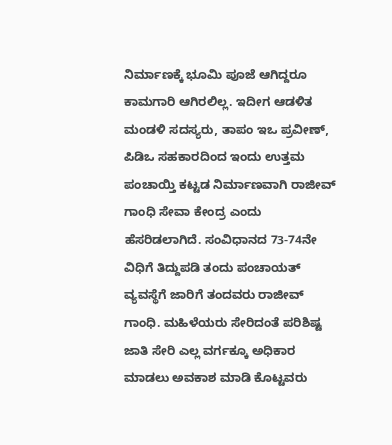ನಿರ್ಮಾಣಕ್ಕೆ ಭೂಮಿ ಪೂಜೆ ಆಗಿದ್ದರೂ ಕಾಮಗಾರಿ ಆಗಿರಲಿಲ್ಲ. ಇದೀಗ ಆಡಳಿತ ಮಂಡಳಿ ಸದಸ್ಯರು, ತಾಪಂ ಇಒ ಪ್ರವೀಣ್, ಪಿಡಿಒ ಸಹಕಾರದಿಂದ ಇಂದು ಉತ್ತಮ ಪಂಚಾಯ್ತಿ ಕಟ್ಟಡ ನಿರ್ಮಾಣವಾಗಿ ರಾಜೀವ್ ಗಾಂಧಿ ಸೇವಾ ಕೇಂದ್ರ ಎಂದು ಹೆಸರಿಡಲಾಗಿದೆ. ಸಂವಿಧಾನದ 73-74ನೇ ವಿಧಿಗೆ ತಿದ್ದುಪಡಿ ತಂದು ಪಂಚಾಯತ್ ವ್ಯವಸ್ಥೆಗೆ ಜಾರಿಗೆ ತಂದವರು ರಾಜೀವ್ ಗಾಂಧಿ. ಮಹಿಳೆಯರು ಸೇರಿದಂತೆ ಪರಿಶಿಷ್ಟ ಜಾತಿ ಸೇರಿ ಎಲ್ಲ ವರ್ಗಕ್ಕೂ ಅಧಿಕಾರ ಮಾಡಲು ಅವಕಾಶ ಮಾಡಿ ಕೊಟ್ಟವರು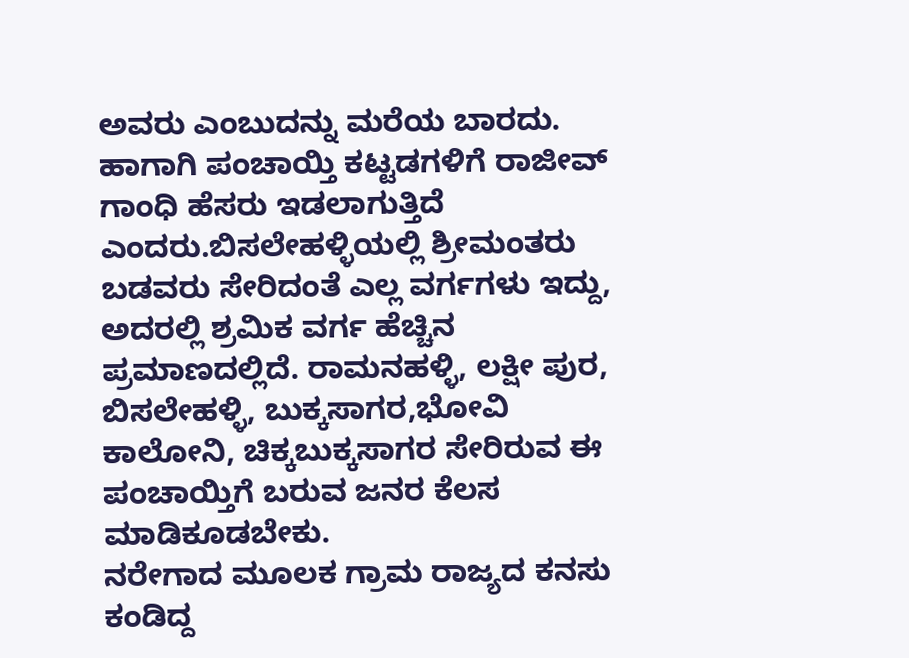ಅವರು ಎಂಬುದನ್ನು ಮರೆಯ ಬಾರದು. ಹಾಗಾಗಿ ಪಂಚಾಯ್ತಿ ಕಟ್ಟಡಗಳಿಗೆ ರಾಜೀವ್ ಗಾಂಧಿ ಹೆಸರು ಇಡಲಾಗುತ್ತಿದೆ ಎಂದರು.ಬಿಸಲೇಹಳ್ಳಿಯಲ್ಲಿ ಶ್ರೀಮಂತರು ಬಡವರು ಸೇರಿದಂತೆ ಎಲ್ಲ ವರ್ಗಗಳು ಇದ್ದು, ಅದರಲ್ಲಿ ಶ್ರಮಿಕ ವರ್ಗ ಹೆಚ್ಚಿನ ಪ್ರಮಾಣದಲ್ಲಿದೆ. ರಾಮನಹಳ್ಳಿ, ಲಕ್ಷೀ ಪುರ, ಬಿಸಲೇಹಳ್ಳಿ, ಬುಕ್ಕಸಾಗರ,ಭೋವಿ ಕಾಲೋನಿ, ಚಿಕ್ಕಬುಕ್ಕಸಾಗರ ಸೇರಿರುವ ಈ ಪಂಚಾಯ್ತಿಗೆ ಬರುವ ಜನರ ಕೆಲಸ ಮಾಡಿಕೂಡಬೇಕು.
ನರೇಗಾದ ಮೂಲಕ ಗ್ರಾಮ ರಾಜ್ಯದ ಕನಸು ಕಂಡಿದ್ದ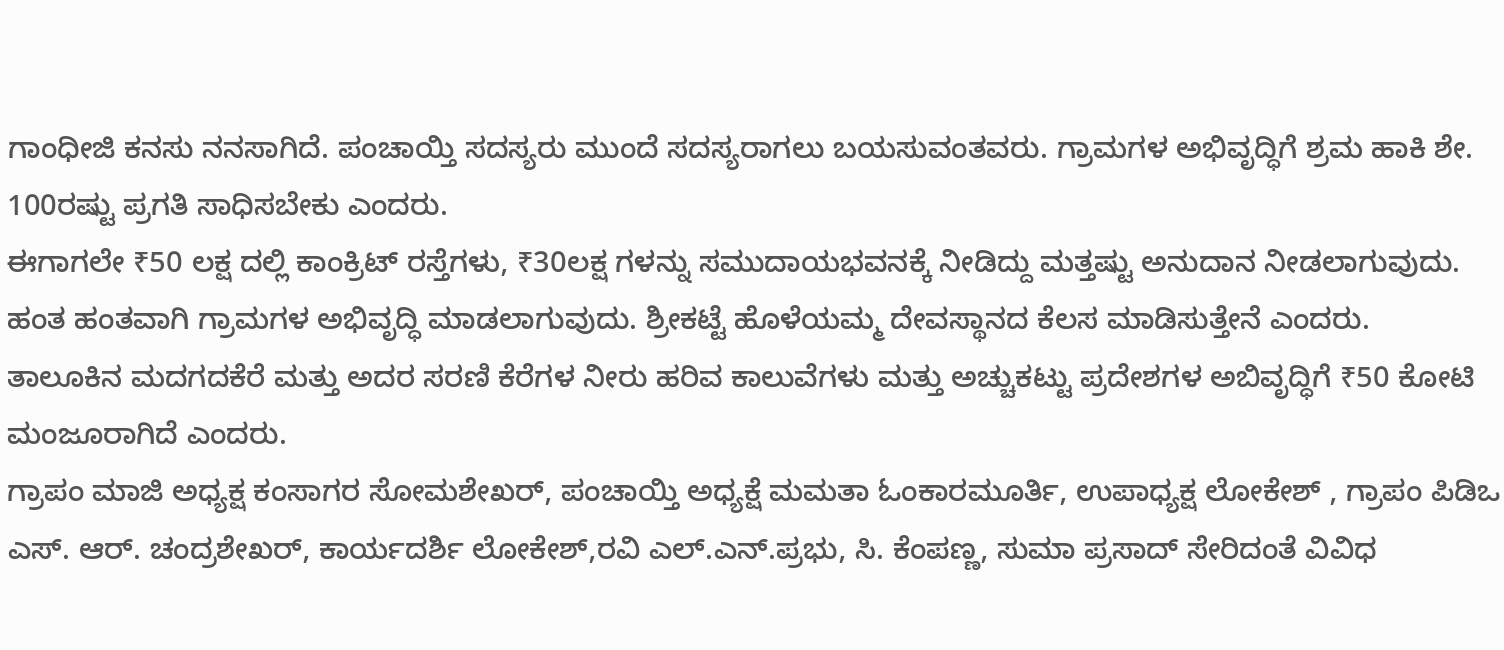ಗಾಂಧೀಜಿ ಕನಸು ನನಸಾಗಿದೆ. ಪಂಚಾಯ್ತಿ ಸದಸ್ಯರು ಮುಂದೆ ಸದಸ್ಯರಾಗಲು ಬಯಸುವಂತವರು. ಗ್ರಾಮಗಳ ಅಭಿವೃದ್ಧಿಗೆ ಶ್ರಮ ಹಾಕಿ ಶೇ. 100ರಷ್ಟು ಪ್ರಗತಿ ಸಾಧಿಸಬೇಕು ಎಂದರು.
ಈಗಾಗಲೇ ₹50 ಲಕ್ಷ ದಲ್ಲಿ ಕಾಂಕ್ರಿಟ್ ರಸ್ತೆಗಳು, ₹30ಲಕ್ಷ ಗಳನ್ನು ಸಮುದಾಯಭವನಕ್ಕೆ ನೀಡಿದ್ದು ಮತ್ತಷ್ಟು ಅನುದಾನ ನೀಡಲಾಗುವುದು. ಹಂತ ಹಂತವಾಗಿ ಗ್ರಾಮಗಳ ಅಭಿವೃದ್ಧಿ ಮಾಡಲಾಗುವುದು. ಶ್ರೀಕಟ್ಟೆ ಹೊಳೆಯಮ್ಮ ದೇವಸ್ಥಾನದ ಕೆಲಸ ಮಾಡಿಸುತ್ತೇನೆ ಎಂದರು.
ತಾಲೂಕಿನ ಮದಗದಕೆರೆ ಮತ್ತು ಅದರ ಸರಣಿ ಕೆರೆಗಳ ನೀರು ಹರಿವ ಕಾಲುವೆಗಳು ಮತ್ತು ಅಚ್ಚುಕಟ್ಟು ಪ್ರದೇಶಗಳ ಅಬಿವೃದ್ಧಿಗೆ ₹50 ಕೋಟಿ ಮಂಜೂರಾಗಿದೆ ಎಂದರು.
ಗ್ರಾಪಂ ಮಾಜಿ ಅಧ್ಯಕ್ಷ ಕಂಸಾಗರ ಸೋಮಶೇಖರ್, ಪಂಚಾಯ್ತಿ ಅಧ್ಯಕ್ಷೆ ಮಮತಾ ಓಂಕಾರಮೂರ್ತಿ, ಉಪಾಧ್ಯಕ್ಷ ಲೋಕೇಶ್ , ಗ್ರಾಪಂ ಪಿಡಿಒ ಎಸ್. ಆರ್. ಚಂದ್ರಶೇಖರ್, ಕಾರ್ಯದರ್ಶಿ ಲೋಕೇಶ್,ರವಿ ಎಲ್.ಎನ್.ಪ್ರಭು, ಸಿ. ಕೆಂಪಣ್ಣ, ಸುಮಾ ಪ್ರಸಾದ್ ಸೇರಿದಂತೆ ವಿವಿಧ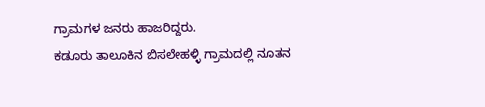ಗ್ರಾಮಗಳ ಜನರು ಹಾಜರಿದ್ದರು.
ಕಡೂರು ತಾಲೂಕಿನ ಬಿಸಲೇಹಳ್ಳಿ ಗ್ರಾಮದಲ್ಲಿ ನೂತನ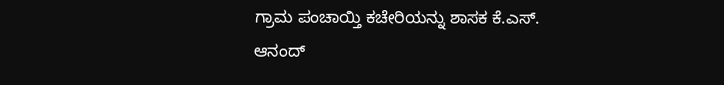ಗ್ರಾಮ ಪಂಚಾಯ್ತಿ ಕಚೇರಿಯನ್ನು ಶಾಸಕ ಕೆ.ಎಸ್. ಆನಂದ್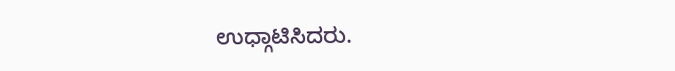ಉಧ್ಗಾಟಿಸಿದರು.